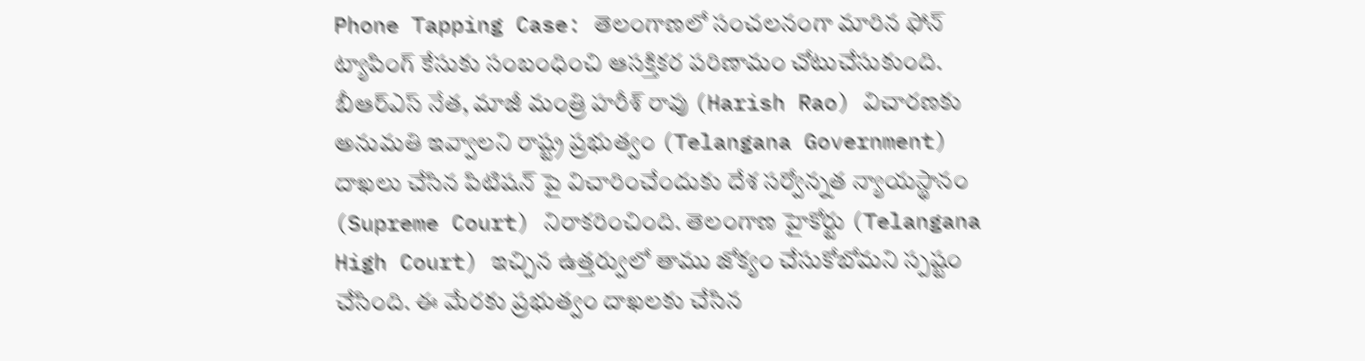Phone Tapping Case: తెలంగాణలో సంచలనంగా మారిన ఫోన్ ట్యాపింగ్ కేసుకు సంబంధించి ఆసక్తికర పరిణామం చోటుచేసుకుంది. బీఆర్ఎస్ నేత, మాజీ మంత్రి హరీశ్ రావు (Harish Rao) విచారణకు అనుమతి ఇవ్వాలని రాష్ట్ర ప్రభుత్వం (Telangana Government) దాఖలు చేసిన పిటిషన్ పై విచారించేందుకు దేశ సర్వోన్నత న్యాయస్థానం (Supreme Court) నిరాకరించింది. తెలంగాణ హైకోర్టు (Telangana High Court) ఇచ్చిన ఉత్తర్వులో తాము జోక్యం చేసుకోబోమని స్పష్టం చేసింది. ఈ మేరకు ప్రభుత్వం దాఖలకు చేసిన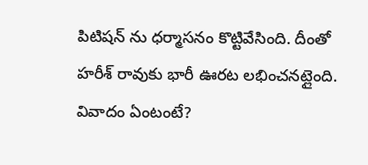పిటిషన్ ను ధర్మాసనం కొట్టివేసింది. దీంతో హరీశ్ రావుకు భారీ ఊరట లభించనట్లైంది.
వివాదం ఏంటంటే?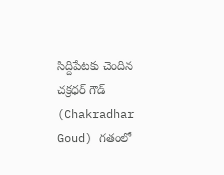సిద్దిపేటకు చెందిన చక్రధర్ గౌడ్ (Chakradhar Goud) గతంలో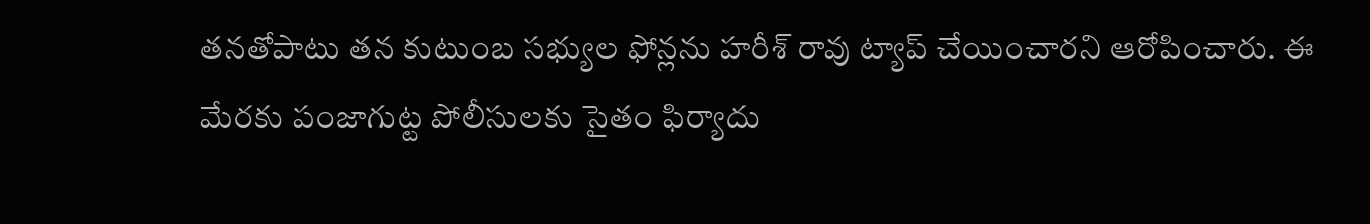తనతోపాటు తన కుటుంబ సభ్యుల ఫోన్లను హరీశ్ రావు ట్యాప్ చేయించారని ఆరోపించారు. ఈ మేరకు పంజాగుట్ట పోలీసులకు సైతం ఫిర్యాదు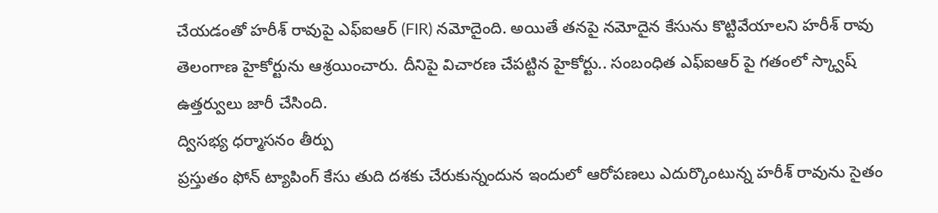చేయడంతో హరీశ్ రావుపై ఎఫ్ఐఆర్ (FIR) నమోదైంది. అయితే తనపై నమోదైన కేసును కొట్టివేయాలని హరీశ్ రావు తెలంగాణ హైకోర్టును ఆశ్రయించారు. దీనిపై విచారణ చేపట్టిన హైకోర్టు.. సంబంధిత ఎఫ్ఐఆర్ పై గతంలో స్క్వాష్ ఉత్తర్వులు జారీ చేసింది.
ద్విసభ్య ధర్మాసనం తీర్పు
ప్రస్తుతం ఫోన్ ట్యాపింగ్ కేసు తుది దశకు చేరుకున్నందున ఇందులో ఆరోపణలు ఎదుర్కొంటున్న హరీశ్ రావును సైతం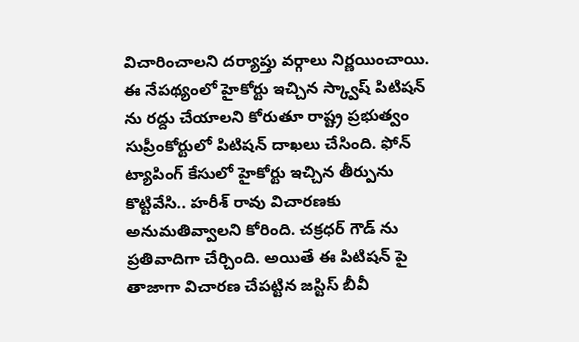విచారించాలని దర్యాప్తు వర్గాలు నిర్ణయించాయి. ఈ నేపథ్యంలో హైకోర్టు ఇచ్చిన స్క్వాష్ పిటిషన్ ను రద్దు చేయాలని కోరుతూ రాష్ట్ర ప్రభుత్వం సుప్రీంకోర్టులో పిటిషన్ దాఖలు చేసింది. ఫోన్ ట్యాపింగ్ కేసులో హైకోర్టు ఇచ్చిన తీర్పును కొట్టివేసి.. హరీశ్ రావు విచారణకు అనుమతివ్వాలని కోరింది. చక్రధర్ గౌడ్ ను ప్రతివాదిగా చేర్చింది. అయితే ఈ పిటిషన్ పై తాజాగా విచారణ చేపట్టిన జస్టిస్ బీవీ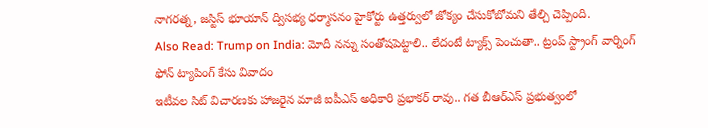నాగరత్న, జస్టిస్ భూయాన్ ద్విసభ్య ధర్మాసనం హైకోర్టు ఉత్తర్వులో జోక్యం చేసుకోబోమని తేల్చి చెప్పింది.
Also Read: Trump on India: మోదీ నన్ను సంతోషపెట్టాలి.. లేదంటే ట్యాక్స్ పెంచుతా.. ట్రంప్ స్ట్రాంగ్ వార్నింగ్
ఫోన్ ట్యాపింగ్ కేసు వివాదం
ఇటీవల సిట్ విచారణకు హాజరైన మాజీ ఐపీఎస్ అధికారి ప్రభాకర్ రావు.. గత బీఆర్ఎస్ ప్రభుత్వంలో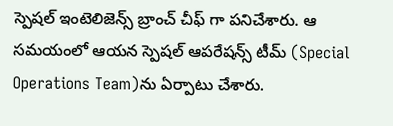స్పెషల్ ఇంటెలిజెన్స్ బ్రాంచ్ చీఫ్ గా పనిచేశారు. ఆ సమయంలో ఆయన స్పెషల్ ఆపరేషన్స్ టీమ్ (Special Operations Team)ను ఏర్పాటు చేశారు.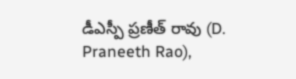డీఎస్పీ ప్రణీత్ రావు (D. Praneeth Rao),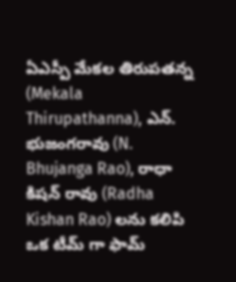ఏఎస్పీ మేకల తిరుపతన్న (Mekala Thirupathanna), ఎన్. భుజంగరావు (N. Bhujanga Rao), రాధా కిషన్ రావు (Radha Kishan Rao) లను కలిపి ఒక టీమ్ గా ఫామ్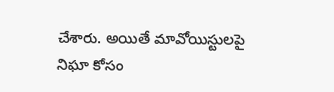చేశారు. అయితే మావోయిస్టులపై నిఘా కోసం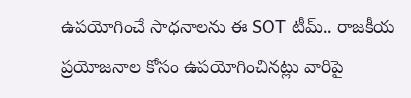ఉపయోగించే సాధనాలను ఈ SOT టీమ్.. రాజకీయ ప్రయోజనాల కోసం ఉపయోగించినట్లు వారిపై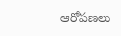ఆరోపణలు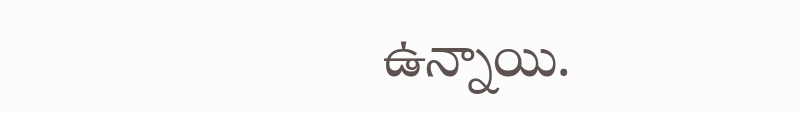ఉన్నాయి.